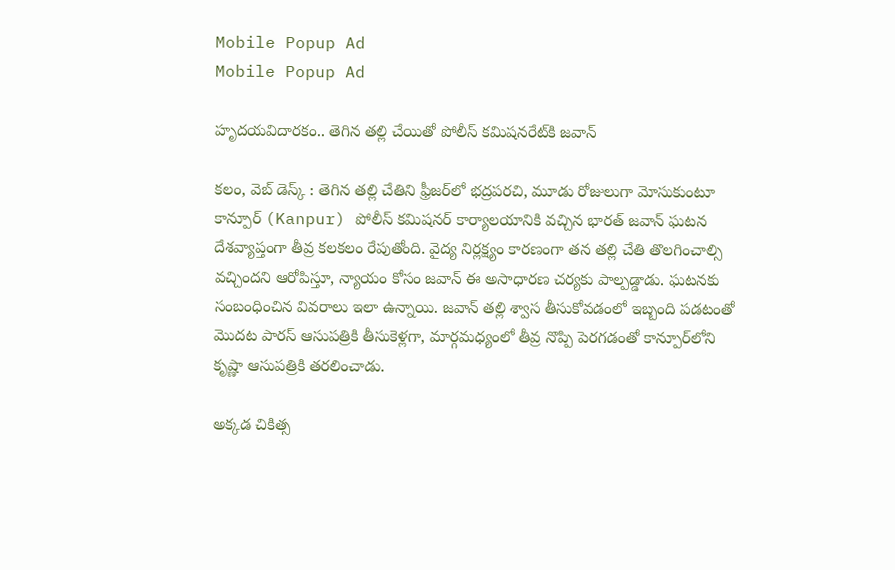Mobile Popup Ad
Mobile Popup Ad

హృదయవిదారకం.. తెగిన తల్లి చేయితో పోలీస్ కమిషనరేట్‌కి జవాన్

కలం, వెబ్ డెస్క్ : తెగిన తల్లి చేతిని ఫ్రీజర్‌లో భద్రపరచి, మూడు రోజులుగా మోసుకుంటూ కాన్పూర్ (Kanpur) పోలీస్ కమిషనర్ కార్యాలయానికి వచ్చిన భారత్ జవాన్ ఘటన దేశవ్యాప్తంగా తీవ్ర కలకలం రేపుతోంది. వైద్య నిర్లక్ష్యం కారణంగా తన తల్లి చేతి తొలగించాల్సి వచ్చిందని ఆరోపిస్తూ, న్యాయం కోసం జవాన్ ఈ అసాధారణ చర్యకు పాల్పడ్డాడు. ఘటనకు సంబంధించిన వివరాలు ఇలా ఉన్నాయి. జవాన్ తల్లి శ్వాస తీసుకోవడంలో ఇబ్బంది పడటంతో మొదట పారస్ ఆసుపత్రికి తీసుకెళ్లగా, మార్గమధ్యంలో తీవ్ర నొప్పి పెరగడంతో కాన్పూర్‌లోని కృష్ణా ఆసుపత్రికి తరలించాడు.

అక్కడ చికిత్స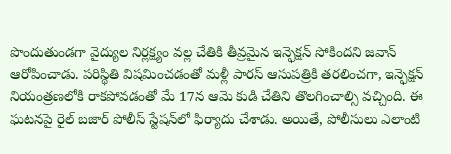పొందుతుండగా వైద్యుల నిర్లక్ష్యం వల్ల చేతికి తీవ్రమైన ఇన్ఫెక్షన్ సోకిందని జవాన్ ఆరోపించాడు. పరిస్థితి విషమించడంతో మళ్లీ పారస్ ఆసుపత్రికి తరలించగా, ఇన్ఫెక్షన్ నియంత్రణలోకి రాకపోవడంతో మే 17న ఆమె కుడి చేతిని తొలగించాల్సి వచ్చింది. ఈ ఘటనపై రైల్ బజార్ పోలీస్ స్టేషన్‌లో ఫిర్యాదు చేశాడు. అయితే, పోలీసులు ఎలాంటి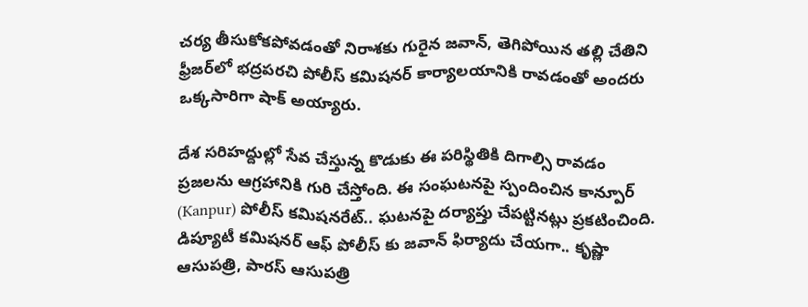చర్య తీసుకోకపోవడంతో నిరాశకు గురైన జవాన్, తెగిపోయిన తల్లి చేతిని ఫ్రీజర్‌లో భద్రపరచి పోలీస్ కమిషనర్ కార్యాలయానికి రావడంతో అందరు ఒక్కసారిగా షాక్ అయ్యారు.

దేశ సరిహద్దుల్లో సేవ చేస్తున్న కొడుకు ఈ పరిస్థితికి దిగాల్సి రావడం ప్రజలను ఆగ్రహానికి గురి చేస్తోంది. ఈ సంఘటనపై స్పందించిన కాన్పూర్ (Kanpur) పోలీస్ కమిషనరేట్.. ఘటనపై దర్యాప్తు చేపట్టినట్లు ప్రకటించింది. డిప్యూటీ కమిషనర్ ఆఫ్ పోలీస్ కు జవాన్ ఫిర్యాదు చేయగా.. కృష్ణా ఆసుపత్రి, పారస్ ఆసుపత్రి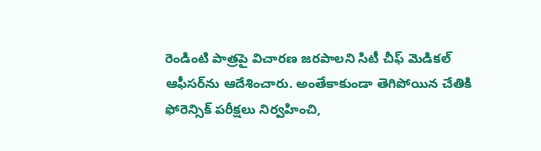రెండింటి పాత్రపై విచారణ జరపాలని సిటీ చీఫ్ మెడికల్ ఆఫీసర్‌ను ఆదేశించారు. అంతేకాకుండా తెగిపోయిన చేతికి ఫోరెన్సిక్ పరీక్షలు నిర్వహించి,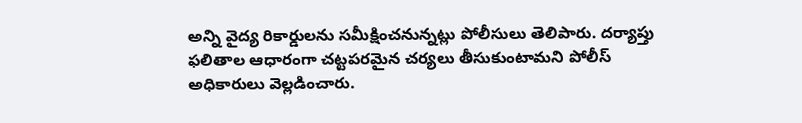అన్ని వైద్య రికార్డులను సమీక్షించనున్నట్లు పోలీసులు తెలిపారు. దర్యాప్తు ఫలితాల ఆధారంగా చట్టపరమైన చర్యలు తీసుకుంటామని పోలీస్ అధికారులు వెల్లడించారు.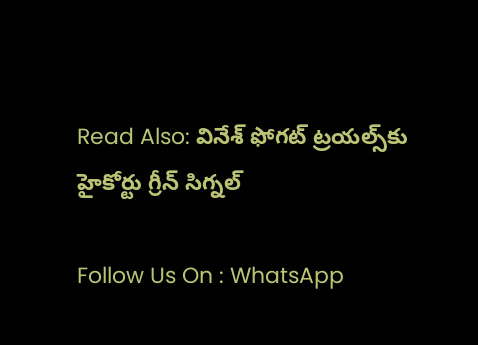Read Also: వినేశ్ ఫోగట్‌ ట్రయల్స్‌కు హైకోర్టు గ్రీన్ సిగ్నల్

Follow Us On : WhatsApp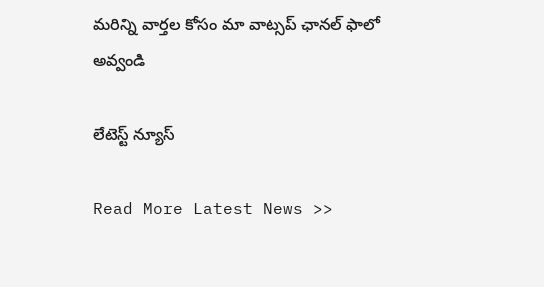మ‌రిన్ని వార్త‌ల కోసం మా వాట్స‌ప్ ఛాన‌ల్ ఫాలో అవ్వండి

లేటెస్ట్ న్యూస్‌

Read More Latest News >>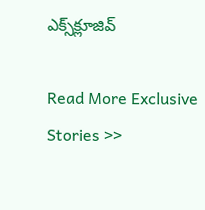ఎక్స్‌క్లూజివ్‌

Read More Exclusive Stories >>